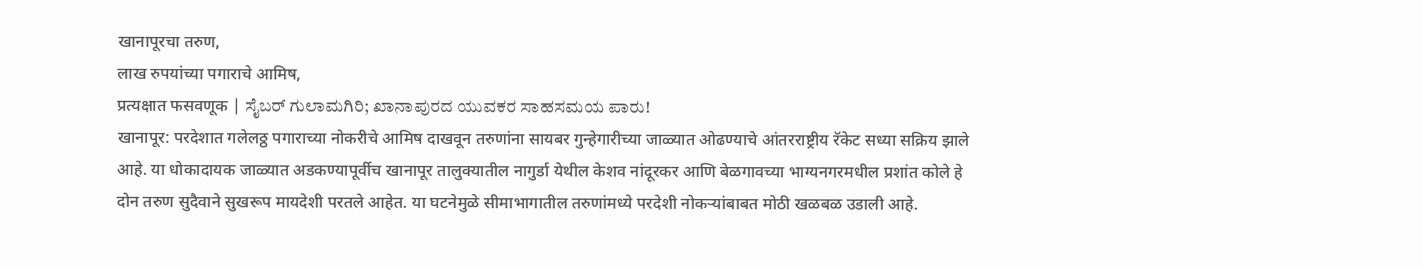खानापूरचा तरुण,
लाख रुपयांच्या पगाराचे आमिष,
प्रत्यक्षात फसवणूक | ಸೈಬರ್ ಗುಲಾಮಗಿರಿ; ಖಾನಾಪುರದ ಯುವಕರ ಸಾಹಸಮಯ ಪಾರು!
खानापूर: परदेशात गलेलठ्ठ पगाराच्या नोकरीचे आमिष दाखवून तरुणांना सायबर गुन्हेगारीच्या जाळ्यात ओढण्याचे आंतरराष्ट्रीय रॅकेट सध्या सक्रिय झाले आहे. या धोकादायक जाळ्यात अडकण्यापूर्वीच खानापूर तालुक्यातील नागुर्डा येथील केशव नांदूरकर आणि बेळगावच्या भाग्यनगरमधील प्रशांत कोले हे दोन तरुण सुदैवाने सुखरूप मायदेशी परतले आहेत. या घटनेमुळे सीमाभागातील तरुणांमध्ये परदेशी नोकऱ्यांबाबत मोठी खळबळ उडाली आहे.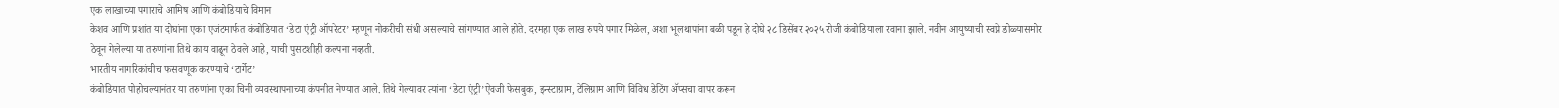एक लाखाच्या पगाराचे आमिष आणि कंबोडियाचे विमान
केशव आणि प्रशांत या दोघांना एका एजंटमार्फत कंबोडियात ‘डेटा एंट्री ऑपरेटर’ म्हणून नोकरीची संधी असल्याचे सांगण्यात आले होते. दरमहा एक लाख रुपये पगार मिळेल, अशा भूलथापांना बळी पडून हे दोघे २८ डिसेंबर २०२५ रोजी कंबोडियाला रवाना झाले. नवीन आयुष्याची स्वप्ने डोळ्यासमोर ठेवून गेलेल्या या तरुणांना तिथे काय वाढून ठेवले आहे, याची पुसटशीही कल्पना नव्हती.
भारतीय नागरिकांचीच फसवणूक करण्याचे ‘टार्गेट’
कंबोडियात पोहोचल्यानंतर या तरुणांना एका चिनी व्यवस्थापनाच्या कंपनीत नेण्यात आले. तिथे गेल्यावर त्यांना ‘डेटा एंट्री’ऐवजी फेसबुक, इन्स्टाग्राम, टेलिग्राम आणि विविध डेटिंग ॲप्सचा वापर करून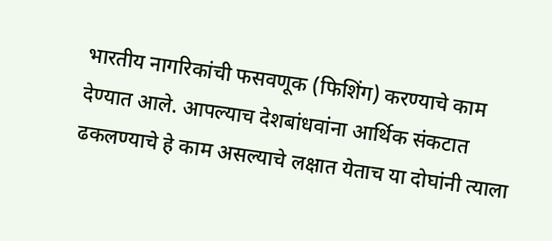भारतीय नागरिकांची फसवणूक (फिशिंग) करण्याचे काम देण्यात आले. आपल्याच देशबांधवांना आर्थिक संकटात ढकलण्याचे हे काम असल्याचे लक्षात येताच या दोघांनी त्याला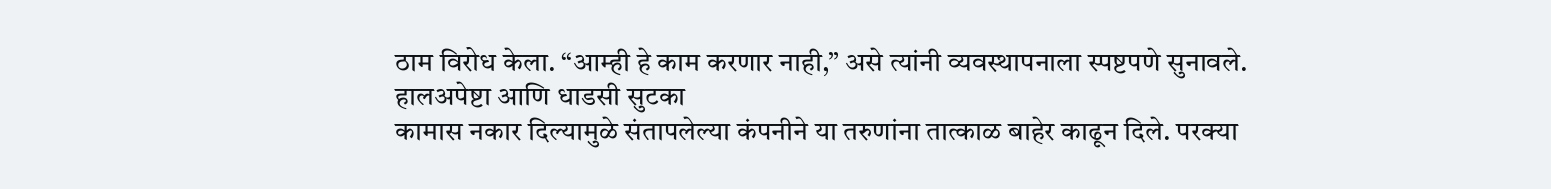ठाम विरोध केला. “आम्ही हे काम करणार नाही,” असे त्यांनी व्यवस्थापनाला स्पष्टपणे सुनावले.
हालअपेष्टा आणि धाडसी सुटका
कामास नकार दिल्यामुळे संतापलेल्या कंपनीने या तरुणांना तात्काळ बाहेर काढून दिले. परक्या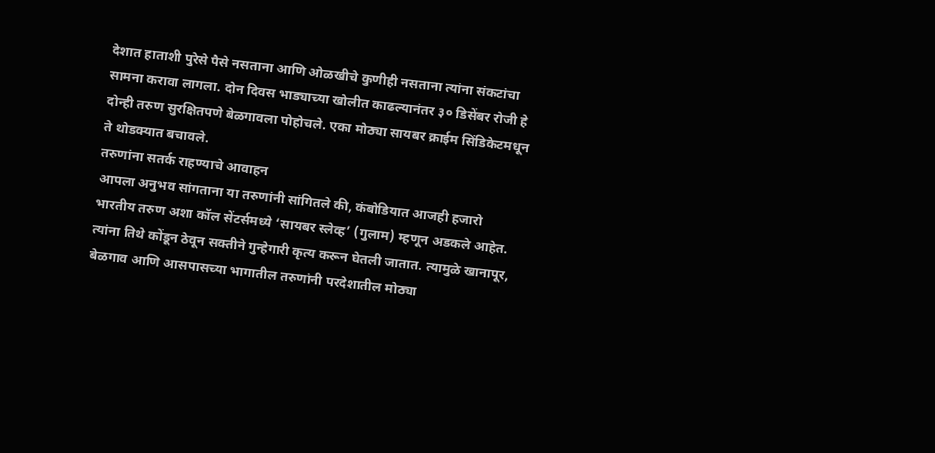देशात हाताशी पुरेसे पैसे नसताना आणि ओळखीचे कुणीही नसताना त्यांना संकटांचा सामना करावा लागला. दोन दिवस भाड्याच्या खोलीत काढल्यानंतर ३० डिसेंबर रोजी हे दोन्ही तरुण सुरक्षितपणे बेळगावला पोहोचले. एका मोठ्या सायबर क्राईम सिंडिकेटमधून ते थोडक्यात बचावले.
तरुणांना सतर्क राहण्याचे आवाहन
आपला अनुभव सांगताना या तरुणांनी सांगितले की, कंबोडियात आजही हजारो भारतीय तरुण अशा कॉल सेंटर्समध्ये ‘सायबर स्लेव्ह’ (गुलाम) म्हणून अडकले आहेत. त्यांना तिथे कोंडून ठेवून सक्तीने गुन्हेगारी कृत्य करून घेतली जातात. त्यामुळे खानापूर, बेळगाव आणि आसपासच्या भागातील तरुणांनी परदेशातील मोठ्या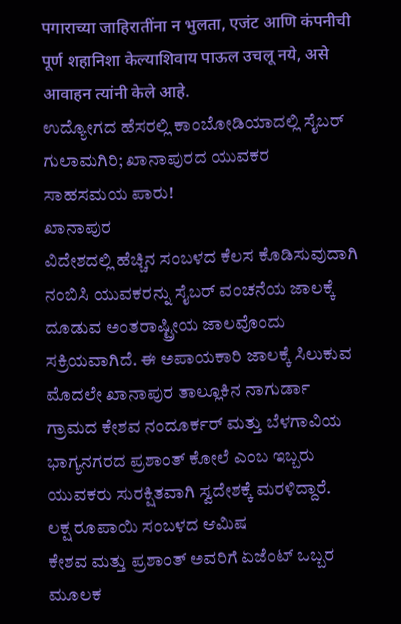पगाराच्या जाहिरातींना न भुलता, एजंट आणि कंपनीची पूर्ण शहानिशा केल्याशिवाय पाऊल उचलू नये, असे आवाहन त्यांनी केले आहे.
ಉದ್ಯೋಗದ ಹೆಸರಲ್ಲಿ ಕಾಂಬೋಡಿಯಾದಲ್ಲಿ ಸೈಬರ್ ಗುಲಾಮಗಿರಿ; ಖಾನಾಪುರದ ಯುವಕರ ಸಾಹಸಮಯ ಪಾರು!
ಖಾನಾಪುರ
ವಿದೇಶದಲ್ಲಿ ಹೆಚ್ಚಿನ ಸಂಬಳದ ಕೆಲಸ ಕೊಡಿಸುವುದಾಗಿ ನಂಬಿಸಿ ಯುವಕರನ್ನು ಸೈಬರ್ ವಂಚನೆಯ ಜಾಲಕ್ಕೆ ದೂಡುವ ಅಂತರಾಷ್ಟ್ರೀಯ ಜಾಲವೊಂದು ಸಕ್ರಿಯವಾಗಿದೆ. ಈ ಅಪಾಯಕಾರಿ ಜಾಲಕ್ಕೆ ಸಿಲುಕುವ ಮೊದಲೇ ಖಾನಾಪುರ ತಾಲ್ಲೂಕಿನ ನಾಗುರ್ಡಾ ಗ್ರಾಮದ ಕೇಶವ ನಂದೂರ್ಕರ್ ಮತ್ತು ಬೆಳಗಾವಿಯ ಭಾಗ್ಯನಗರದ ಪ್ರಶಾಂತ್ ಕೋಲೆ ಎಂಬ ಇಬ್ಬರು ಯುವಕರು ಸುರಕ್ಷಿತವಾಗಿ ಸ್ವದೇಶಕ್ಕೆ ಮರಳಿದ್ದಾರೆ.
ಲಕ್ಷ ರೂಪಾಯಿ ಸಂಬಳದ ಆಮಿಷ
ಕೇಶವ ಮತ್ತು ಪ್ರಶಾಂತ್ ಅವರಿಗೆ ಏಜೆಂಟ್ ಒಬ್ಬರ ಮೂಲಕ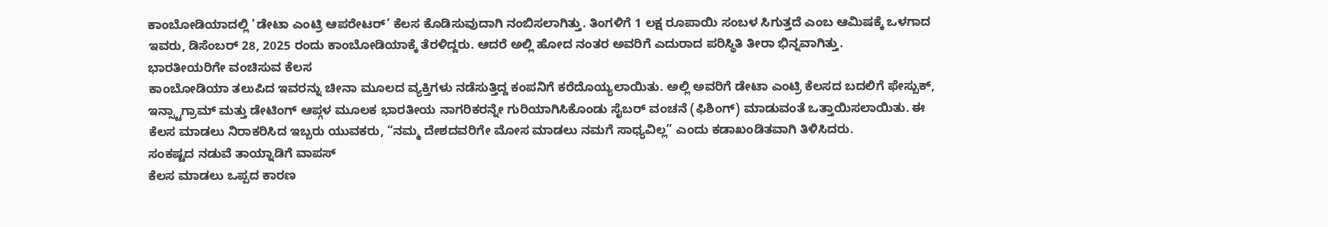ಕಾಂಬೋಡಿಯಾದಲ್ಲಿ ‘ಡೇಟಾ ಎಂಟ್ರಿ ಆಪರೇಟರ್’ ಕೆಲಸ ಕೊಡಿಸುವುದಾಗಿ ನಂಬಿಸಲಾಗಿತ್ತು. ತಿಂಗಳಿಗೆ 1 ಲಕ್ಷ ರೂಪಾಯಿ ಸಂಬಳ ಸಿಗುತ್ತದೆ ಎಂಬ ಆಮಿಷಕ್ಕೆ ಒಳಗಾದ ಇವರು, ಡಿಸೆಂಬರ್ 28, 2025 ರಂದು ಕಾಂಬೋಡಿಯಾಕ್ಕೆ ತೆರಳಿದ್ದರು. ಆದರೆ ಅಲ್ಲಿ ಹೋದ ನಂತರ ಅವರಿಗೆ ಎದುರಾದ ಪರಿಸ್ಥಿತಿ ತೀರಾ ಭಿನ್ನವಾಗಿತ್ತು.
ಭಾರತೀಯರಿಗೇ ವಂಚಿಸುವ ಕೆಲಸ
ಕಾಂಬೋಡಿಯಾ ತಲುಪಿದ ಇವರನ್ನು ಚೀನಾ ಮೂಲದ ವ್ಯಕ್ತಿಗಳು ನಡೆಸುತ್ತಿದ್ದ ಕಂಪನಿಗೆ ಕರೆದೊಯ್ಯಲಾಯಿತು. ಅಲ್ಲಿ ಅವರಿಗೆ ಡೇಟಾ ಎಂಟ್ರಿ ಕೆಲಸದ ಬದಲಿಗೆ ಫೇಸ್ಬುಕ್, ಇನ್ಸ್ಟಾಗ್ರಾಮ್ ಮತ್ತು ಡೇಟಿಂಗ್ ಆಪ್ಗಳ ಮೂಲಕ ಭಾರತೀಯ ನಾಗರಿಕರನ್ನೇ ಗುರಿಯಾಗಿಸಿಕೊಂಡು ಸೈಬರ್ ವಂಚನೆ (ಫಿಶಿಂಗ್) ಮಾಡುವಂತೆ ಒತ್ತಾಯಿಸಲಾಯಿತು. ಈ ಕೆಲಸ ಮಾಡಲು ನಿರಾಕರಿಸಿದ ಇಬ್ಬರು ಯುವಕರು, “ನಮ್ಮ ದೇಶದವರಿಗೇ ಮೋಸ ಮಾಡಲು ನಮಗೆ ಸಾಧ್ಯವಿಲ್ಲ” ಎಂದು ಕಡಾಖಂಡಿತವಾಗಿ ತಿಳಿಸಿದರು.
ಸಂಕಷ್ಟದ ನಡುವೆ ತಾಯ್ನಾಡಿಗೆ ವಾಪಸ್
ಕೆಲಸ ಮಾಡಲು ಒಪ್ಪದ ಕಾರಣ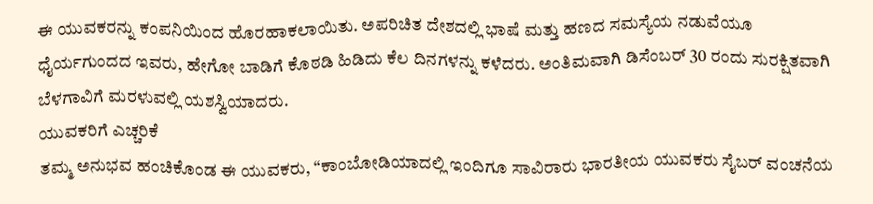ಈ ಯುವಕರನ್ನು ಕಂಪನಿಯಿಂದ ಹೊರಹಾಕಲಾಯಿತು. ಅಪರಿಚಿತ ದೇಶದಲ್ಲಿ ಭಾಷೆ ಮತ್ತು ಹಣದ ಸಮಸ್ಯೆಯ ನಡುವೆಯೂ ಧೈರ್ಯಗುಂದದ ಇವರು, ಹೇಗೋ ಬಾಡಿಗೆ ಕೊಠಡಿ ಹಿಡಿದು ಕೆಲ ದಿನಗಳನ್ನು ಕಳೆದರು. ಅಂತಿಮವಾಗಿ ಡಿಸೆಂಬರ್ 30 ರಂದು ಸುರಕ್ಷಿತವಾಗಿ ಬೆಳಗಾವಿಗೆ ಮರಳುವಲ್ಲಿ ಯಶಸ್ವಿಯಾದರು.
ಯುವಕರಿಗೆ ಎಚ್ಚರಿಕೆ
ತಮ್ಮ ಅನುಭವ ಹಂಚಿಕೊಂಡ ಈ ಯುವಕರು, “ಕಾಂಬೋಡಿಯಾದಲ್ಲಿ ಇಂದಿಗೂ ಸಾವಿರಾರು ಭಾರತೀಯ ಯುವಕರು ಸೈಬರ್ ವಂಚನೆಯ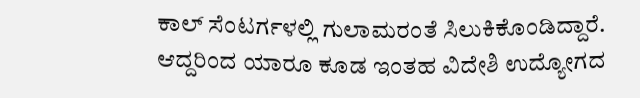ಕಾಲ್ ಸೆಂಟರ್ಗಳಲ್ಲಿ ಗುಲಾಮರಂತೆ ಸಿಲುಕಿಕೊಂಡಿದ್ದಾರೆ. ಆದ್ದರಿಂದ ಯಾರೂ ಕೂಡ ಇಂತಹ ವಿದೇಶಿ ಉದ್ಯೋಗದ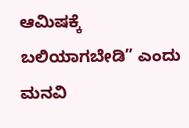ಆಮಿಷಕ್ಕೆ ಬಲಿಯಾಗಬೇಡಿ” ಎಂದು ಮನವಿ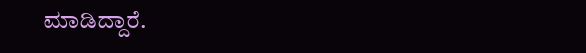ಮಾಡಿದ್ದಾರೆ.